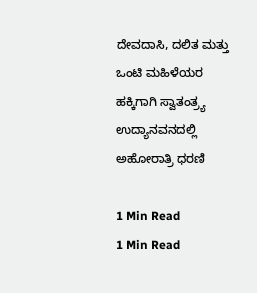ದೇವದಾಸಿ, ದಲಿತ ಮತ್ತು ಒಂಟಿ ಮಹಿಳೆಯರ ಹಕ್ಕಿಗಾಗಿ ಸ್ವಾತಂತ್ರ್ಯ ಉದ್ಯಾನವನದಲ್ಲಿ ಅಹೋರಾತ್ರಿ ಧರಣಿ

1 Min Read
1 Min Read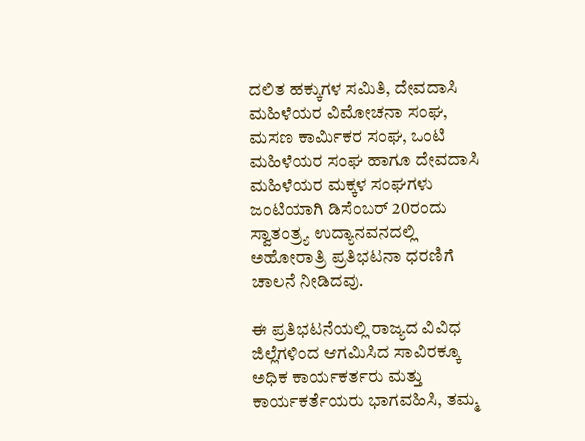ದಲಿತ ಹಕ್ಕುಗಳ ಸಮಿತಿ, ದೇವದಾಸಿ ಮಹಿಳೆಯರ ವಿಮೋಚನಾ ಸಂಘ, ಮಸಣ ಕಾರ್ಮಿಕರ ಸಂಘ, ಒಂಟಿ ಮಹಿಳೆಯರ ಸಂಘ ಹಾಗೂ ದೇವದಾಸಿ ಮಹಿಳೆಯರ ಮಕ್ಕಳ ಸಂಘಗಳು ಜಂಟಿಯಾಗಿ ಡಿಸೆಂಬರ್ 20ರಂದು ಸ್ವಾತಂತ್ರ್ಯ ಉದ್ಯಾನವನದಲ್ಲಿ ಅಹೋರಾತ್ರಿ ಪ್ರತಿಭಟನಾ ಧರಣಿಗೆ ಚಾಲನೆ ನೀಡಿದವು.

ಈ ಪ್ರತಿಭಟನೆಯಲ್ಲಿ ರಾಜ್ಯದ ವಿವಿಧ ಜಿಲ್ಲೆಗಳಿಂದ ಆಗಮಿಸಿದ ಸಾವಿರಕ್ಕೂ ಅಧಿಕ ಕಾರ್ಯಕರ್ತರು ಮತ್ತು ಕಾರ್ಯಕರ್ತೆಯರು ಭಾಗವಹಿಸಿ, ತಮ್ಮ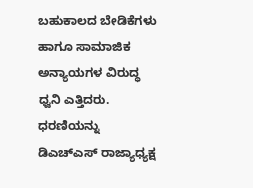ಬಹುಕಾಲದ ಬೇಡಿಕೆಗಳು ಹಾಗೂ ಸಾಮಾಜಿಕ ಅನ್ಯಾಯಗಳ ವಿರುದ್ಧ ಧ್ವನಿ ಎತ್ತಿದರು. ಧರಣಿಯನ್ನು ಡಿಎಚ್‌ಎಸ್ ರಾಜ್ಯಾಧ್ಯಕ್ಷ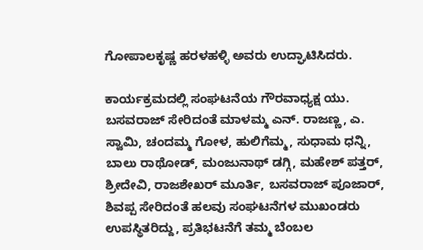ಗೋಪಾಲಕೃಷ್ಣ ಹರಳಹಳ್ಳಿ ಅವರು ಉದ್ಘಾಟಿಸಿದರು.

ಕಾರ್ಯಕ್ರಮದಲ್ಲಿ ಸಂಘಟನೆಯ ಗೌರವಾಧ್ಯಕ್ಷ ಯು. ಬಸವರಾಜ್ ಸೇರಿದಂತೆ ಮಾಳಮ್ಮ ಎನ್. ರಾಜಣ್ಣ, ಎ. ಸ್ವಾಮಿ, ಚಂದಮ್ಮ ಗೋಳ, ಹುಲಿಗೆಮ್ಮ, ಸುಧಾಮ ಧನ್ನಿ, ಬಾಲು ರಾಥೋಡ್, ಮಂಜುನಾಥ್ ಡಗ್ಗಿ, ಮಹೇಶ್ ಪತ್ತರ್, ಶ್ರೀದೇವಿ, ರಾಜಶೇಖರ್ ಮೂರ್ತಿ, ಬಸವರಾಜ್ ಪೂಜಾರ್, ಶಿವಪ್ಪ ಸೇರಿದಂತೆ ಹಲವು ಸಂಘಟನೆಗಳ ಮುಖಂಡರು ಉಪಸ್ಥಿತರಿದ್ದು, ಪ್ರತಿಭಟನೆಗೆ ತಮ್ಮ ಬೆಂಬಲ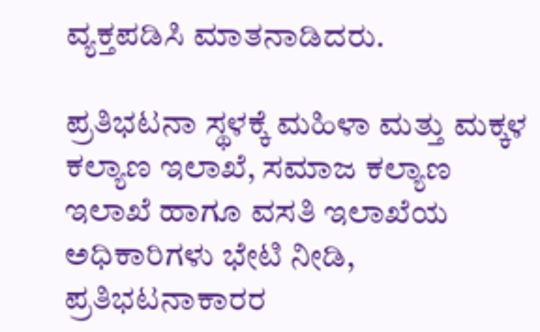ವ್ಯಕ್ತಪಡಿಸಿ ಮಾತನಾಡಿದರು.

ಪ್ರತಿಭಟನಾ ಸ್ಥಳಕ್ಕೆ ಮಹಿಳಾ ಮತ್ತು ಮಕ್ಕಳ ಕಲ್ಯಾಣ ಇಲಾಖೆ, ಸಮಾಜ ಕಲ್ಯಾಣ ಇಲಾಖೆ ಹಾಗೂ ವಸತಿ ಇಲಾಖೆಯ ಅಧಿಕಾರಿಗಳು ಭೇಟಿ ನೀಡಿ, ಪ್ರತಿಭಟನಾಕಾರರ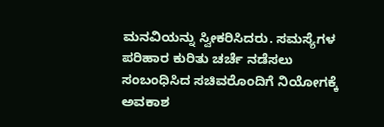ಮನವಿಯನ್ನು ಸ್ವೀಕರಿಸಿದರು. ಸಮಸ್ಯೆಗಳ ಪರಿಹಾರ ಕುರಿತು ಚರ್ಚೆ ನಡೆಸಲು ಸಂಬಂಧಿಸಿದ ಸಚಿವರೊಂದಿಗೆ ನಿಯೋಗಕ್ಕೆ ಅವಕಾಶ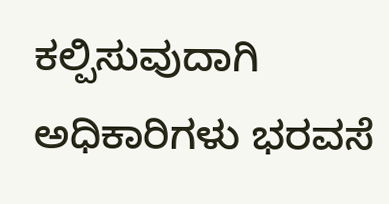ಕಲ್ಪಿಸುವುದಾಗಿ ಅಧಿಕಾರಿಗಳು ಭರವಸೆ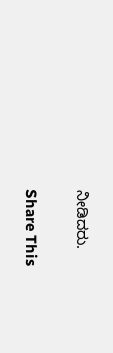ನೀಡಿದರು.

Share This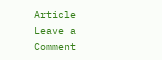Article
Leave a Comment